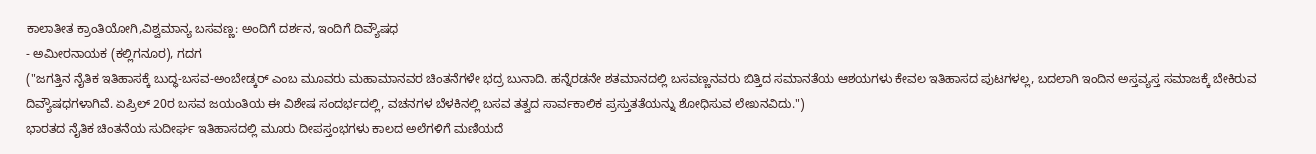ಕಾಲಾತೀತ ಕ್ರಾಂತಿಯೋಗಿ,ವಿಶ್ವಮಾನ್ಯ ಬಸವಣ್ಣ: ಅಂದಿಗೆ ದರ್ಶನ, ಇಂದಿಗೆ ದಿವ್ಯೌಷಧ
- ಅಮೀರನಾಯಕ (ಕಲ್ಲಿಗನೂರ), ಗದಗ
("ಜಗತ್ತಿನ ನೈತಿಕ ಇತಿಹಾಸಕ್ಕೆ ಬುದ್ಧ-ಬಸವ-ಅಂಬೇಡ್ಕರ್ ಎಂಬ ಮೂವರು ಮಹಾಮಾನವರ ಚಿಂತನೆಗಳೇ ಭದ್ರ ಬುನಾದಿ. ಹನ್ನೆರಡನೇ ಶತಮಾನದಲ್ಲಿ ಬಸವಣ್ಣನವರು ಬಿತ್ತಿದ ಸಮಾನತೆಯ ಆಶಯಗಳು ಕೇವಲ ಇತಿಹಾಸದ ಪುಟಗಳಲ್ಲ, ಬದಲಾಗಿ ಇಂದಿನ ಅಸ್ತವ್ಯಸ್ತ ಸಮಾಜಕ್ಕೆ ಬೇಕಿರುವ ದಿವ್ಯೌಷಧಗಳಾಗಿವೆ. ಏಪ್ರಿಲ್ 20ರ ಬಸವ ಜಯಂತಿಯ ಈ ವಿಶೇಷ ಸಂದರ್ಭದಲ್ಲಿ, ವಚನಗಳ ಬೆಳಕಿನಲ್ಲಿ ಬಸವ ತತ್ವದ ಸಾರ್ವಕಾಲಿಕ ಪ್ರಸ್ತುತತೆಯನ್ನು ಶೋಧಿಸುವ ಲೇಖನವಿದು.")
ಭಾರತದ ನೈತಿಕ ಚಿಂತನೆಯ ಸುದೀರ್ಘ ಇತಿಹಾಸದಲ್ಲಿ ಮೂರು ದೀಪಸ್ತಂಭಗಳು ಕಾಲದ ಅಲೆಗಳಿಗೆ ಮಣಿಯದೆ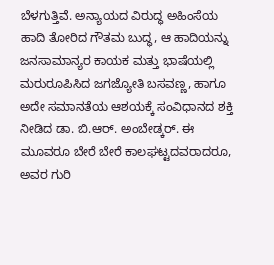ಬೆಳಗುತ್ತಿವೆ. ಅನ್ಯಾಯದ ವಿರುದ್ಧ ಅಹಿಂಸೆಯ ಹಾದಿ ತೋರಿದ ಗೌತಮ ಬುದ್ಧ, ಆ ಹಾದಿಯನ್ನು ಜನಸಾಮಾನ್ಯರ ಕಾಯಕ ಮತ್ತು ಭಾಷೆಯಲ್ಲಿ ಮರುರೂಪಿಸಿದ ಜಗಜ್ಯೋತಿ ಬಸವಣ್ಣ, ಹಾಗೂ ಅದೇ ಸಮಾನತೆಯ ಆಶಯಕ್ಕೆ ಸಂವಿಧಾನದ ಶಕ್ತಿ ನೀಡಿದ ಡಾ. ಬಿ.ಆರ್. ಅಂಬೇಡ್ಕರ್. ಈ ಮೂವರೂ ಬೇರೆ ಬೇರೆ ಕಾಲಘಟ್ಟದವರಾದರೂ, ಅವರ ಗುರಿ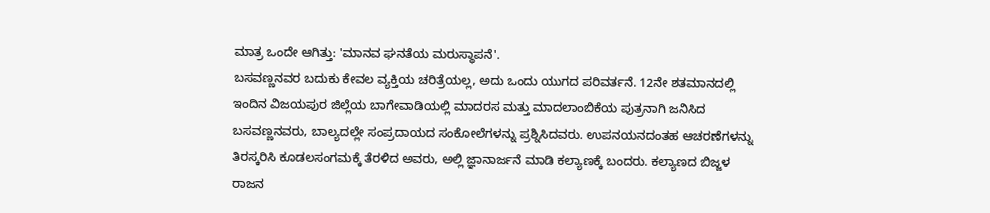ಮಾತ್ರ ಒಂದೇ ಆಗಿತ್ತು: 'ಮಾನವ ಘನತೆಯ ಮರುಸ್ಥಾಪನೆ'.
ಬಸವಣ್ಣನವರ ಬದುಕು ಕೇವಲ ವ್ಯಕ್ತಿಯ ಚರಿತ್ರೆಯಲ್ಲ, ಅದು ಒಂದು ಯುಗದ ಪರಿವರ್ತನೆ. 12ನೇ ಶತಮಾನದಲ್ಲಿ ಇಂದಿನ ವಿಜಯಪುರ ಜಿಲ್ಲೆಯ ಬಾಗೇವಾಡಿಯಲ್ಲಿ ಮಾದರಸ ಮತ್ತು ಮಾದಲಾಂಬಿಕೆಯ ಪುತ್ರನಾಗಿ ಜನಿಸಿದ ಬಸವಣ್ಣನವರು, ಬಾಲ್ಯದಲ್ಲೇ ಸಂಪ್ರದಾಯದ ಸಂಕೋಲೆಗಳನ್ನು ಪ್ರಶ್ನಿಸಿದವರು. ಉಪನಯನದಂತಹ ಆಚರಣೆಗಳನ್ನು ತಿರಸ್ಕರಿಸಿ ಕೂಡಲಸಂಗಮಕ್ಕೆ ತೆರಳಿದ ಅವರು, ಅಲ್ಲಿ ಜ್ಞಾನಾರ್ಜನೆ ಮಾಡಿ ಕಲ್ಯಾಣಕ್ಕೆ ಬಂದರು. ಕಲ್ಯಾಣದ ಬಿಜ್ಜಳ ರಾಜನ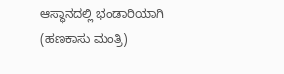ಆಸ್ಥಾನದಲ್ಲಿ ಭಂಡಾರಿಯಾಗಿ (ಹಣಕಾಸು ಮಂತ್ರಿ)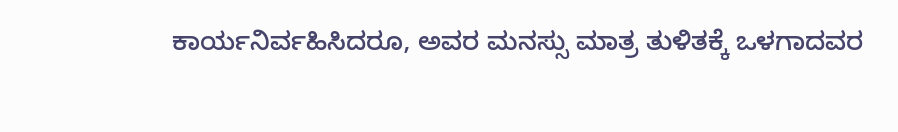ಕಾರ್ಯನಿರ್ವಹಿಸಿದರೂ, ಅವರ ಮನಸ್ಸು ಮಾತ್ರ ತುಳಿತಕ್ಕೆ ಒಳಗಾದವರ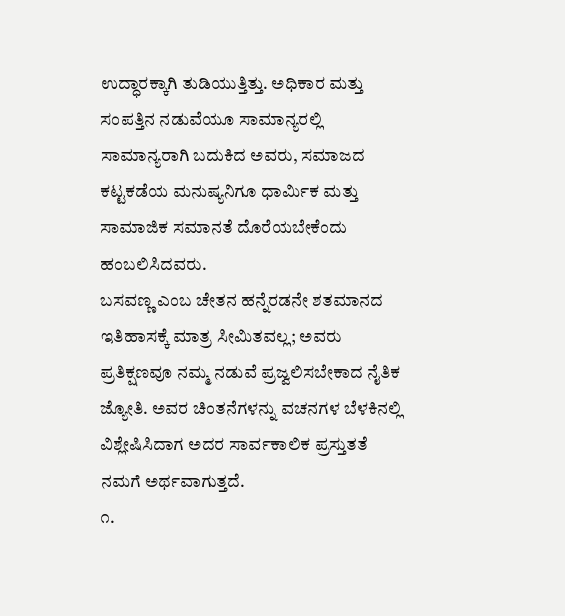ಉದ್ಧಾರಕ್ಕಾಗಿ ತುಡಿಯುತ್ತಿತ್ತು. ಅಧಿಕಾರ ಮತ್ತು ಸಂಪತ್ತಿನ ನಡುವೆಯೂ ಸಾಮಾನ್ಯರಲ್ಲಿ ಸಾಮಾನ್ಯರಾಗಿ ಬದುಕಿದ ಅವರು, ಸಮಾಜದ ಕಟ್ಟಕಡೆಯ ಮನುಷ್ಯನಿಗೂ ಧಾರ್ಮಿಕ ಮತ್ತು ಸಾಮಾಜಿಕ ಸಮಾನತೆ ದೊರೆಯಬೇಕೆಂದು ಹಂಬಲಿಸಿದವರು.
ಬಸವಣ್ಣ ಎಂಬ ಚೇತನ ಹನ್ನೆರಡನೇ ಶತಮಾನದ ಇತಿಹಾಸಕ್ಕೆ ಮಾತ್ರ ಸೀಮಿತವಲ್ಲ; ಅವರು ಪ್ರತಿಕ್ಷಣವೂ ನಮ್ಮ ನಡುವೆ ಪ್ರಜ್ವಲಿಸಬೇಕಾದ ನೈತಿಕ ಜ್ಯೋತಿ. ಅವರ ಚಿಂತನೆಗಳನ್ನು ವಚನಗಳ ಬೆಳಕಿನಲ್ಲಿ ವಿಶ್ಲೇಷಿಸಿದಾಗ ಅದರ ಸಾರ್ವಕಾಲಿಕ ಪ್ರಸ್ತುತತೆ ನಮಗೆ ಅರ್ಥವಾಗುತ್ತದೆ.
೧.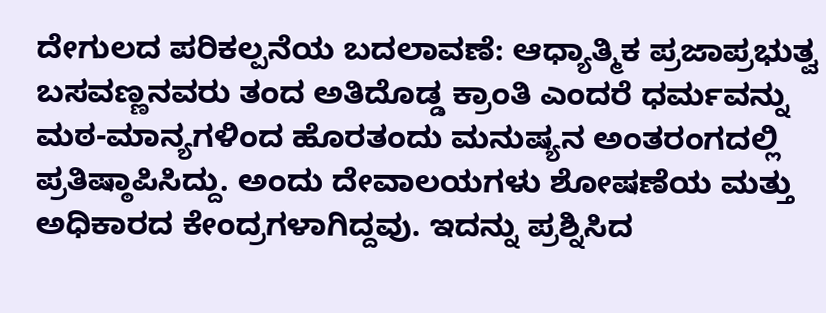ದೇಗುಲದ ಪರಿಕಲ್ಪನೆಯ ಬದಲಾವಣೆ: ಆಧ್ಯಾತ್ಮಿಕ ಪ್ರಜಾಪ್ರಭುತ್ವ
ಬಸವಣ್ಣನವರು ತಂದ ಅತಿದೊಡ್ಡ ಕ್ರಾಂತಿ ಎಂದರೆ ಧರ್ಮವನ್ನು ಮಠ-ಮಾನ್ಯಗಳಿಂದ ಹೊರತಂದು ಮನುಷ್ಯನ ಅಂತರಂಗದಲ್ಲಿ ಪ್ರತಿಷ್ಠಾಪಿಸಿದ್ದು. ಅಂದು ದೇವಾಲಯಗಳು ಶೋಷಣೆಯ ಮತ್ತು ಅಧಿಕಾರದ ಕೇಂದ್ರಗಳಾಗಿದ್ದವು. ಇದನ್ನು ಪ್ರಶ್ನಿಸಿದ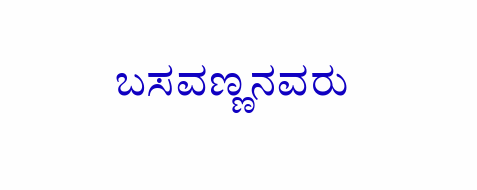ಬಸವಣ್ಣನವರು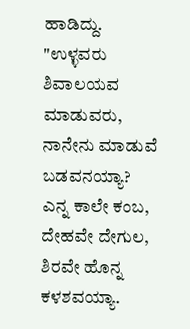ಹಾಡಿದ್ದು.
"ಉಳ್ಳವರು ಶಿವಾಲಯವ ಮಾಡುವರು,
ನಾನೇನು ಮಾಡುವೆ ಬಡವನಯ್ಯಾ?
ಎನ್ನ ಕಾಲೇ ಕಂಬ, ದೇಹವೇ ದೇಗುಲ,
ಶಿರವೇ ಹೊನ್ನ ಕಳಶವಯ್ಯಾ.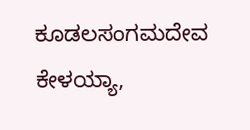ಕೂಡಲಸಂಗಮದೇವ ಕೇಳಯ್ಯಾ,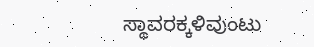ಸ್ಥಾವರಕ್ಕಳಿವುಂಟು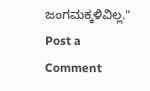ಜಂಗಮಕ್ಕಳಿವಿಲ್ಲ."
Post a Comment